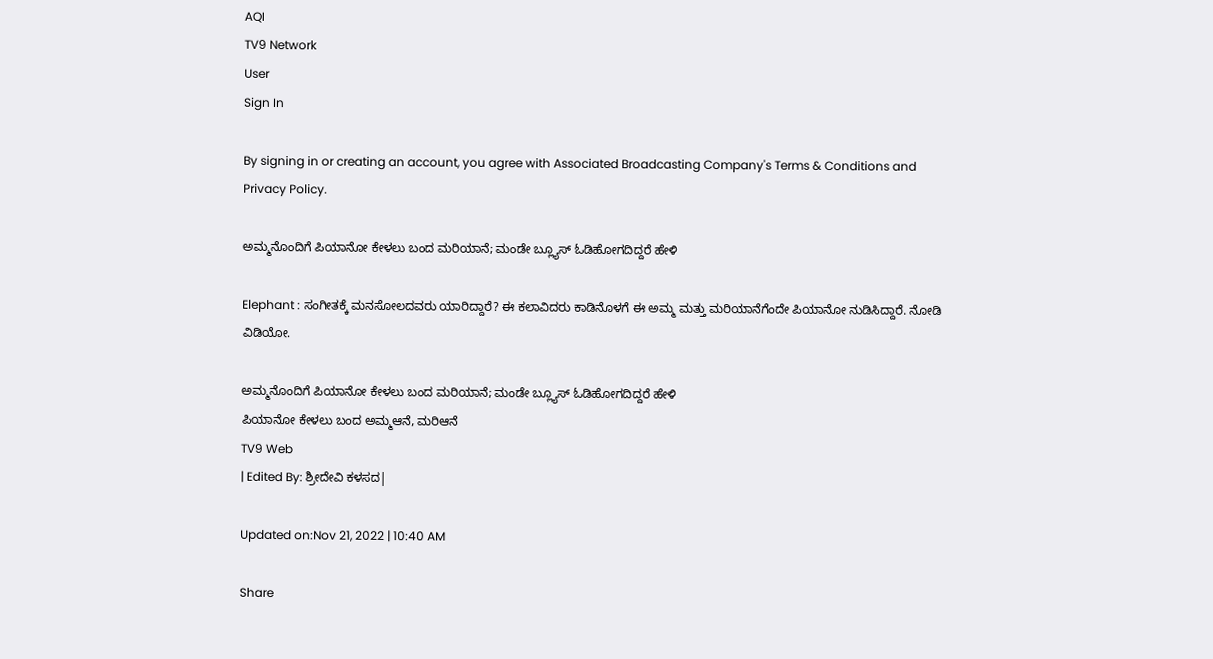AQI
TV9 Network
User
Sign In

By signing in or creating an account, you agree with Associated Broadcasting Company's Terms & Conditions and Privacy Policy.

ಅಮ್ಮನೊಂದಿಗೆ ಪಿಯಾನೋ ಕೇಳಲು ಬಂದ ಮರಿಯಾನೆ; ಮಂಡೇ ಬ್ಲ್ಯೂಸ್ ಓಡಿಹೋಗದಿದ್ದರೆ ಹೇಳಿ

Elephant : ಸಂಗೀತಕ್ಕೆ ಮನಸೋಲದವರು ಯಾರಿದ್ದಾರೆ? ಈ ಕಲಾವಿದರು ಕಾಡಿನೊಳಗೆ ಈ ಅಮ್ಮ ಮತ್ತು ಮರಿಯಾನೆಗೆಂದೇ ಪಿಯಾನೋ ನುಡಿಸಿದ್ದಾರೆ. ನೋಡಿ ವಿಡಿಯೋ.

ಅಮ್ಮನೊಂದಿಗೆ ಪಿಯಾನೋ ಕೇಳಲು ಬಂದ ಮರಿಯಾನೆ; ಮಂಡೇ ಬ್ಲ್ಯೂಸ್ ಓಡಿಹೋಗದಿದ್ದರೆ ಹೇಳಿ
ಪಿಯಾನೋ ಕೇಳಲು ಬಂದ ಅಮ್ಮಆನೆ, ಮರಿಆನೆ
TV9 Web
| Edited By: ಶ್ರೀದೇವಿ ಕಳಸದ|

Updated on:Nov 21, 2022 | 10:40 AM

Share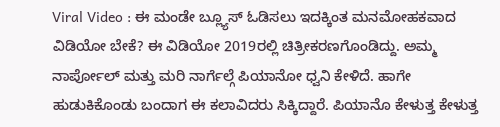Viral Video : ಈ ಮಂಡೇ ಬ್ಲ್ಯೂಸ್ ಓಡಿಸಲು ಇದಕ್ಕಿಂತ ಮನಮೋಹಕವಾದ ವಿಡಿಯೋ ಬೇಕೆ? ಈ ವಿಡಿಯೋ 2019ರಲ್ಲಿ ಚಿತ್ರೀಕರಣಗೊಂಡಿದ್ದು. ಅಮ್ಮ ನಾರ್ಪೋಲ್ ಮತ್ತು ಮರಿ ನಾರ್ಗೆಲ್ಗೆ ಪಿಯಾನೋ ಧ್ವನಿ ಕೇಳಿದೆ. ಹಾಗೇ ಹುಡುಕಿಕೊಂಡು ಬಂದಾಗ ಈ ಕಲಾವಿದರು ಸಿಕ್ಕಿದ್ದಾರೆ. ಪಿಯಾನೊ ಕೇಳುತ್ತ ಕೇಳುತ್ತ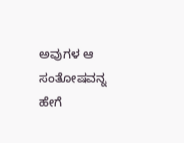ಅವುಗಳ ಆ ಸಂತೋಷವನ್ನ ಹೇಗೆ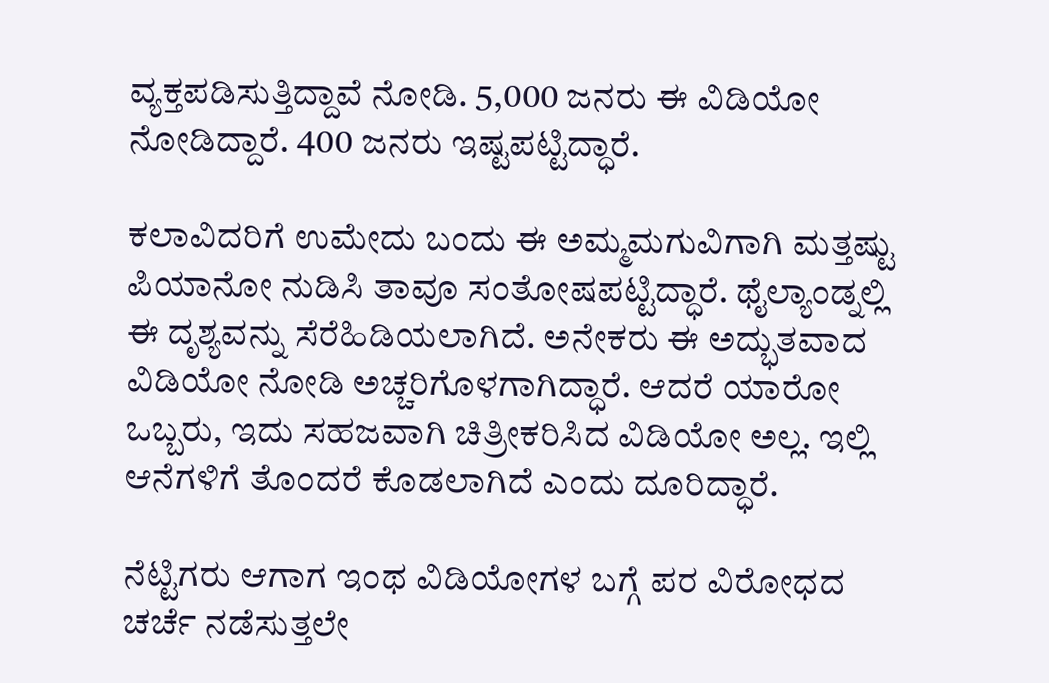ವ್ಯಕ್ತಪಡಿಸುತ್ತಿದ್ದಾವೆ ನೋಡಿ. 5,000 ಜನರು ಈ ವಿಡಿಯೋ ನೋಡಿದ್ದಾರೆ. 400 ಜನರು ಇಷ್ಟಪಟ್ಟಿದ್ಧಾರೆ.

ಕಲಾವಿದರಿಗೆ ಉಮೇದು ಬಂದು ಈ ಅಮ್ಮಮಗುವಿಗಾಗಿ ಮತ್ತಷ್ಟು ಪಿಯಾನೋ ನುಡಿಸಿ ತಾವೂ ಸಂತೋಷಪಟ್ಟಿದ್ಧಾರೆ. ಥೈಲ್ಯಾಂಡ್ನಲ್ಲಿ ಈ ದೃಶ್ಯವನ್ನು ಸೆರೆಹಿಡಿಯಲಾಗಿದೆ. ಅನೇಕರು ಈ ಅದ್ಭುತವಾದ ವಿಡಿಯೋ ನೋಡಿ ಅಚ್ಚರಿಗೊಳಗಾಗಿದ್ಧಾರೆ. ಆದರೆ ಯಾರೋ ಒಬ್ಬರು, ಇದು ಸಹಜವಾಗಿ ಚಿತ್ರೀಕರಿಸಿದ ವಿಡಿಯೋ ಅಲ್ಲ. ಇಲ್ಲಿ ಆನೆಗಳಿಗೆ ತೊಂದರೆ ಕೊಡಲಾಗಿದೆ ಎಂದು ದೂರಿದ್ಧಾರೆ.

ನೆಟ್ಟಿಗರು ಆಗಾಗ ಇಂಥ ವಿಡಿಯೋಗಳ ಬಗ್ಗೆ ಪರ ವಿರೋಧದ ಚರ್ಚೆ ನಡೆಸುತ್ತಲೇ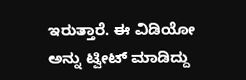ಇರುತ್ತಾರೆ. ಈ ವಿಡಿಯೋ ಅನ್ನು ಟ್ವೀಟ್ ಮಾಡಿದ್ದು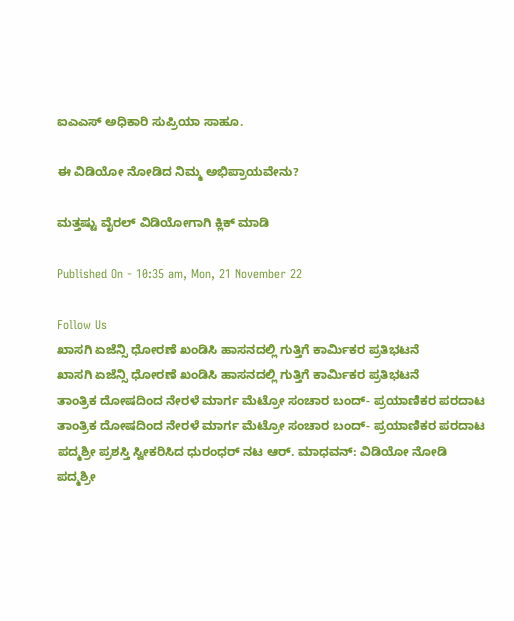ಐಎಎಸ್ ಅಧಿಕಾರಿ ಸುಪ್ರಿಯಾ ಸಾಹೂ.

ಈ ವಿಡಿಯೋ ನೋಡಿದ ನಿಮ್ಮ ಅಭಿಪ್ರಾಯವೇನು?

ಮತ್ತಷ್ಟು ವೈರಲ್ ವಿಡಿಯೋಗಾಗಿ ಕ್ಲಿಕ್ ಮಾಡಿ

Published On - 10:35 am, Mon, 21 November 22

Follow Us
ಖಾಸಗಿ ಏಜೆನ್ಸಿ ಧೋರಣೆ ಖಂಡಿಸಿ ಹಾಸನದಲ್ಲಿ ಗುತ್ತಿಗೆ ಕಾರ್ಮಿಕರ ಪ್ರತಿಭಟನೆ
ಖಾಸಗಿ ಏಜೆನ್ಸಿ ಧೋರಣೆ ಖಂಡಿಸಿ ಹಾಸನದಲ್ಲಿ ಗುತ್ತಿಗೆ ಕಾರ್ಮಿಕರ ಪ್ರತಿಭಟನೆ
ತಾಂತ್ರಿಕ ದೋಷದಿಂದ ನೇರಳೆ ಮಾರ್ಗ ಮೆಟ್ರೋ ಸಂಚಾರ ಬಂದ್- ಪ್ರಯಾಣಿಕರ ಪರದಾಟ
ತಾಂತ್ರಿಕ ದೋಷದಿಂದ ನೇರಳೆ ಮಾರ್ಗ ಮೆಟ್ರೋ ಸಂಚಾರ ಬಂದ್- ಪ್ರಯಾಣಿಕರ ಪರದಾಟ
ಪದ್ಮಶ್ರೀ ಪ್ರಶಸ್ತಿ ಸ್ವೀಕರಿಸಿದ ಧುರಂಧರ್ ನಟ ಆರ್. ಮಾಧವನ್: ವಿಡಿಯೋ ನೋಡಿ
ಪದ್ಮಶ್ರೀ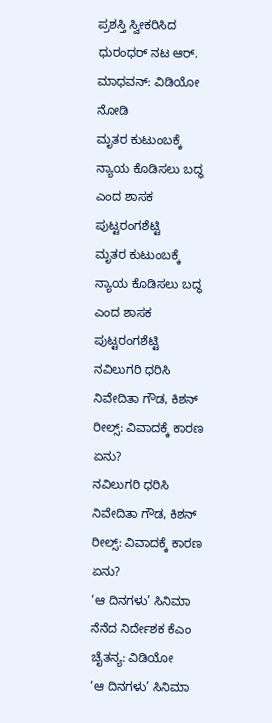ಪ್ರಶಸ್ತಿ ಸ್ವೀಕರಿಸಿದ ಧುರಂಧರ್ ನಟ ಆರ್. ಮಾಧವನ್: ವಿಡಿಯೋ ನೋಡಿ
ಮೃತರ ಕುಟುಂಬಕ್ಕೆ ನ್ಯಾಯ ಕೊಡಿಸಲು ಬದ್ಧ ಎಂದ ಶಾಸಕ ಪುಟ್ಟರಂಗಶೆಟ್ಟಿ
ಮೃತರ ಕುಟುಂಬಕ್ಕೆ ನ್ಯಾಯ ಕೊಡಿಸಲು ಬದ್ಧ ಎಂದ ಶಾಸಕ ಪುಟ್ಟರಂಗಶೆಟ್ಟಿ
ನವಿಲುಗರಿ ಧರಿಸಿ ನಿವೇದಿತಾ ಗೌಡ, ಕಿಶನ್ ರೀಲ್ಸ್: ವಿವಾದಕ್ಕೆ ಕಾರಣ ಏನು?
ನವಿಲುಗರಿ ಧರಿಸಿ ನಿವೇದಿತಾ ಗೌಡ, ಕಿಶನ್ ರೀಲ್ಸ್: ವಿವಾದಕ್ಕೆ ಕಾರಣ ಏನು?
‘ಆ ದಿನಗಳು’ ಸಿನಿಮಾ ನೆನೆದ ನಿರ್ದೇಶಕ ಕೆಎಂ ಚೈತನ್ಯ: ವಿಡಿಯೋ
‘ಆ ದಿನಗಳು’ ಸಿನಿಮಾ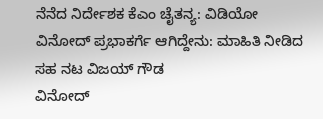ನೆನೆದ ನಿರ್ದೇಶಕ ಕೆಎಂ ಚೈತನ್ಯ: ವಿಡಿಯೋ
ವಿನೋದ್ ಪ್ರಭಾಕರ್ಗೆ ಆಗಿದ್ದೇನು: ಮಾಹಿತಿ ನೀಡಿದ ಸಹ ನಟ ವಿಜಯ್ ಗೌಡ
ವಿನೋದ್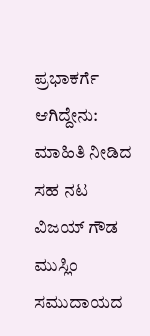ಪ್ರಭಾಕರ್ಗೆ ಆಗಿದ್ದೇನು: ಮಾಹಿತಿ ನೀಡಿದ ಸಹ ನಟ ವಿಜಯ್ ಗೌಡ
ಮುಸ್ಲಿಂ ಸಮುದಾಯದ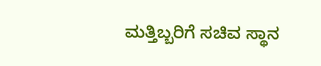ಮತ್ತಿಬ್ಬರಿಗೆ ಸಚಿವ ಸ್ಥಾನ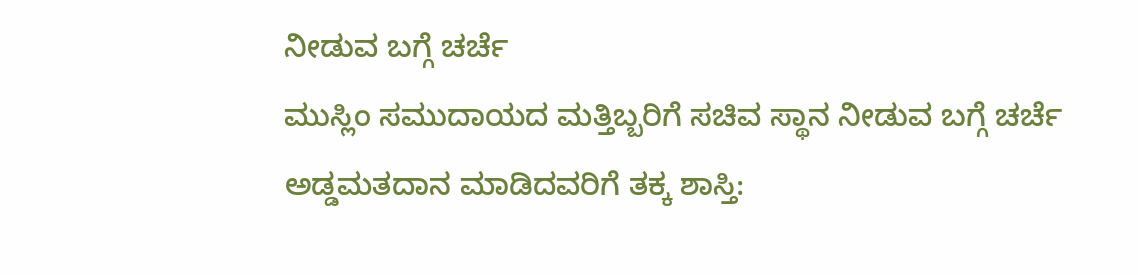ನೀಡುವ ಬಗ್ಗೆ ಚರ್ಚೆ
ಮುಸ್ಲಿಂ ಸಮುದಾಯದ ಮತ್ತಿಬ್ಬರಿಗೆ ಸಚಿವ ಸ್ಥಾನ ನೀಡುವ ಬಗ್ಗೆ ಚರ್ಚೆ
ಅಡ್ಡಮತದಾನ ಮಾಡಿದವರಿಗೆ ತಕ್ಕ ಶಾಸ್ತಿ: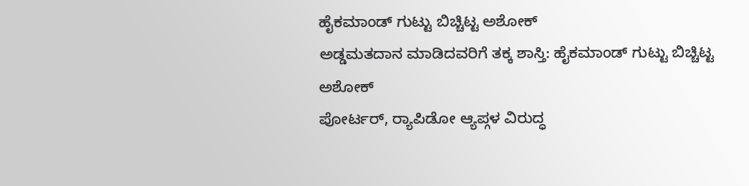ಹೈಕಮಾಂಡ್ ಗುಟ್ಟು ಬಿಚ್ಚಿಟ್ಟ ಅಶೋಕ್
ಅಡ್ಡಮತದಾನ ಮಾಡಿದವರಿಗೆ ತಕ್ಕ ಶಾಸ್ತಿ: ಹೈಕಮಾಂಡ್ ಗುಟ್ಟು ಬಿಚ್ಚಿಟ್ಟ ಅಶೋಕ್
ಪೋರ್ಟರ್, ರ‍್ಯಾಪಿಡೋ ಆ್ಯಪ್ಗಳ ವಿರುದ್ಧ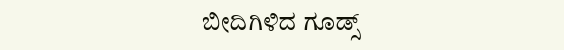ಬೀದಿಗಿಳಿದ ಗೂಡ್ಸ್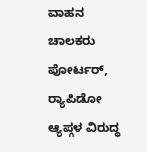ವಾಹನ ಚಾಲಕರು
ಪೋರ್ಟರ್, ರ‍್ಯಾಪಿಡೋ ಆ್ಯಪ್ಗಳ ವಿರುದ್ಧ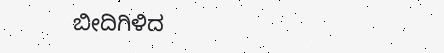ಬೀದಿಗಿಳಿದ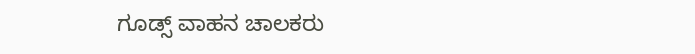ಗೂಡ್ಸ್ ವಾಹನ ಚಾಲಕರು